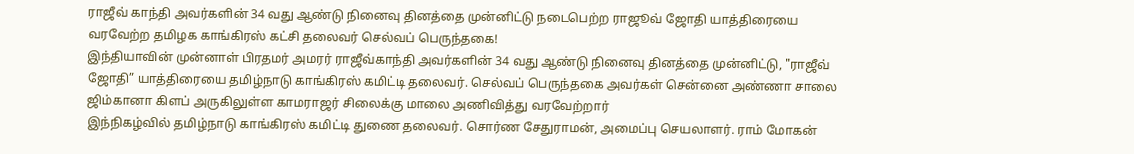ராஜீவ் காந்தி அவர்களின் 34 வது ஆண்டு நினைவு தினத்தை முன்னிட்டு நடைபெற்ற ராஜூவ் ஜோதி யாத்திரையை வரவேற்ற தமிழக காங்கிரஸ் கட்சி தலைவர் செல்வப் பெருந்தகை!
இந்தியாவின் முன்னாள் பிரதமர் அமரர் ராஜீவ்காந்தி அவர்களின் 34 வது ஆண்டு நினைவு தினத்தை முன்னிட்டு, "ராஜீவ் ஜோதி” யாத்திரையை தமிழ்நாடு காங்கிரஸ் கமிட்டி தலைவர். செல்வப் பெருந்தகை அவர்கள் சென்னை அண்ணா சாலை ஜிம்கானா கிளப் அருகிலுள்ள காமராஜர் சிலைக்கு மாலை அணிவித்து வரவேற்றார்
இந்நிகழ்வில் தமிழ்நாடு காங்கிரஸ் கமிட்டி துணை தலைவர். சொர்ண சேதுராமன், அமைப்பு செயலாளர். ராம் மோகன்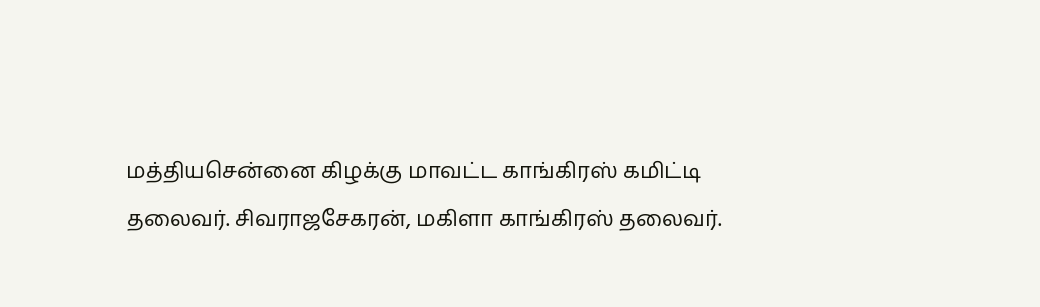மத்தியசென்னை கிழக்கு மாவட்ட காங்கிரஸ் கமிட்டி தலைவர். சிவராஜசேகரன், மகிளா காங்கிரஸ் தலைவர்.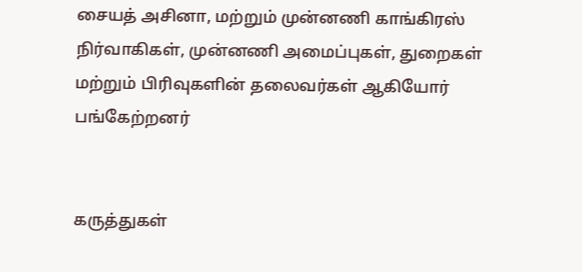சையத் அசினா, மற்றும் முன்னணி காங்கிரஸ் நிர்வாகிகள், முன்னணி அமைப்புகள், துறைகள் மற்றும் பிரிவுகளின் தலைவர்கள் ஆகியோர் பங்கேற்றனர்


கருத்துகள்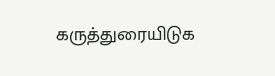கருத்துரையிடுக